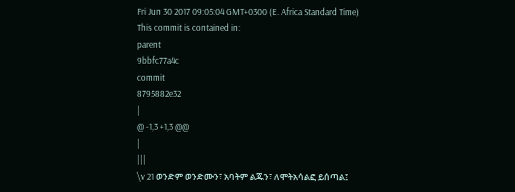Fri Jun 30 2017 09:05:04 GMT+0300 (E. Africa Standard Time)
This commit is contained in:
parent
9bbfc77a4c
commit
8795882e32
|
@ -1,3 +1,3 @@
|
|||
\v 21 ወንድም ወንድሙን፣ አባትም ልጁን፣ ለሞትአሳልፎ ይሰጣል፤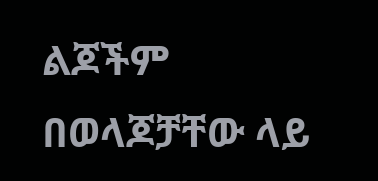ልጆችም በወላጆቻቸው ላይ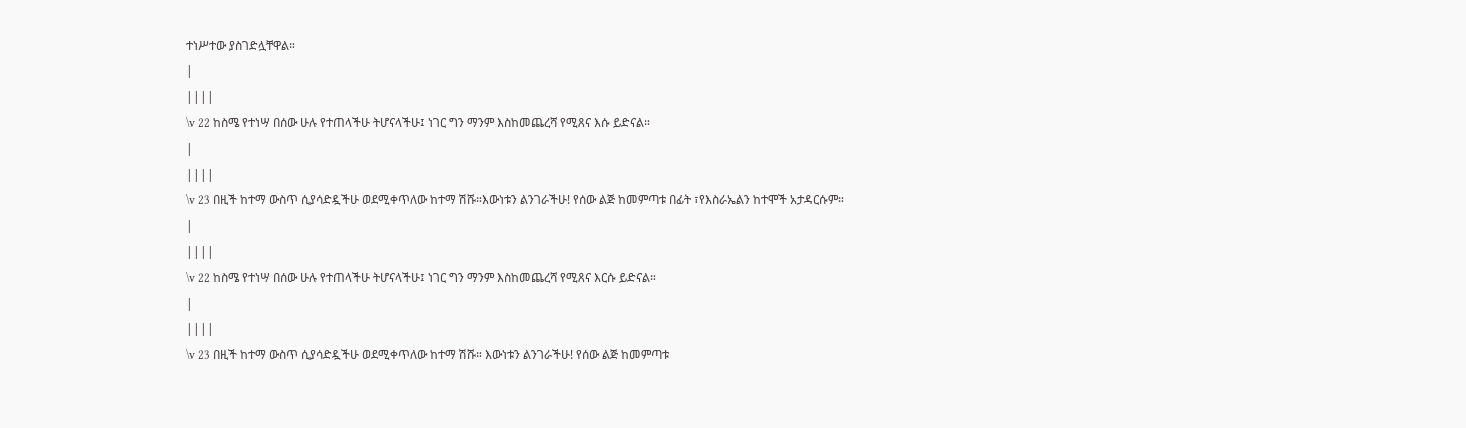ተነሥተው ያስገድሏቸዋል።
|
||||
\v 22 ከስሜ የተነሣ በሰው ሁሉ የተጠላችሁ ትሆናላችሁ፤ ነገር ግን ማንም እስከመጨረሻ የሚጸና እሱ ይድናል።
|
||||
\v 23 በዚች ከተማ ውስጥ ሲያሳድዷችሁ ወደሚቀጥለው ከተማ ሽሹ።እውነቱን ልንገራችሁ! የሰው ልጅ ከመምጣቱ በፊት ፣የእስራኤልን ከተሞች አታዳርሱም።
|
||||
\v 22 ከስሜ የተነሣ በሰው ሁሉ የተጠላችሁ ትሆናላችሁ፤ ነገር ግን ማንም እስከመጨረሻ የሚጸና እርሱ ይድናል።
|
||||
\v 23 በዚች ከተማ ውስጥ ሲያሳድዷችሁ ወደሚቀጥለው ከተማ ሽሹ። እውነቱን ልንገራችሁ! የሰው ልጅ ከመምጣቱ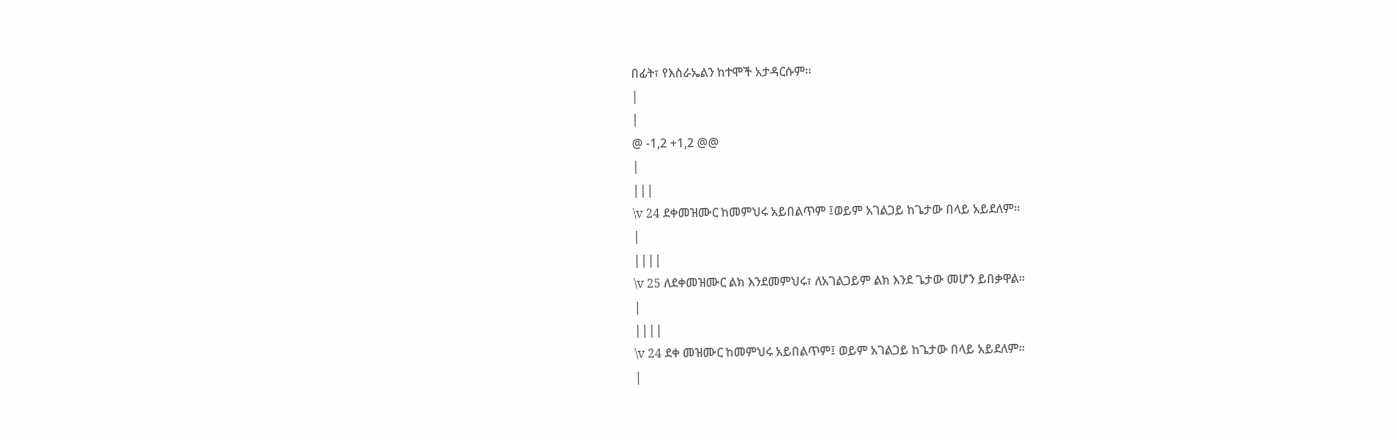በፊት፣ የእስራኤልን ከተሞች አታዳርሱም።
|
|
@ -1,2 +1,2 @@
|
|||
\v 24 ደቀመዝሙር ከመምህሩ አይበልጥም ፤ወይም አገልጋይ ከጌታው በላይ አይደለም።
|
||||
\v 25 ለደቀመዝሙር ልክ እንደመምህሩ፣ ለአገልጋይም ልክ እንደ ጌታው መሆን ይበቃዋል።
|
||||
\v 24 ደቀ መዝሙር ከመምህሩ አይበልጥም፤ ወይም አገልጋይ ከጌታው በላይ አይደለም።
|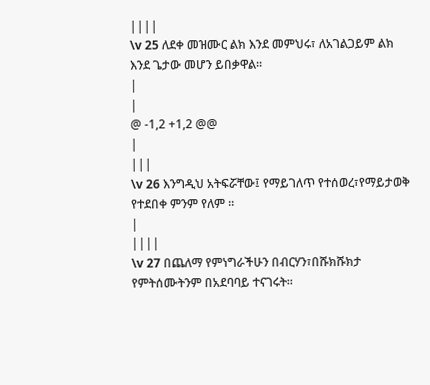||||
\v 25 ለደቀ መዝሙር ልክ እንደ መምህሩ፣ ለአገልጋይም ልክ እንደ ጌታው መሆን ይበቃዋል።
|
|
@ -1,2 +1,2 @@
|
|||
\v 26 እንግዲህ አትፍሯቸው፤ የማይገለጥ የተሰወረ፣የማይታወቅ የተደበቀ ምንም የለም ።
|
||||
\v 27 በጨለማ የምነግራችሁን በብርሃን፣በሹክሹክታ የምትሰሙትንም በአደባባይ ተናገሩት፡፡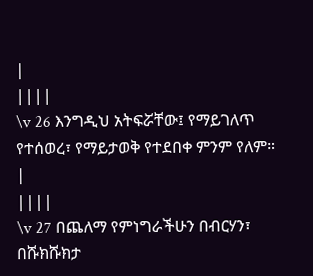|
||||
\v 26 እንግዲህ አትፍሯቸው፤ የማይገለጥ የተሰወረ፣ የማይታወቅ የተደበቀ ምንም የለም።
|
||||
\v 27 በጨለማ የምነግራችሁን በብርሃን፣ በሹክሹክታ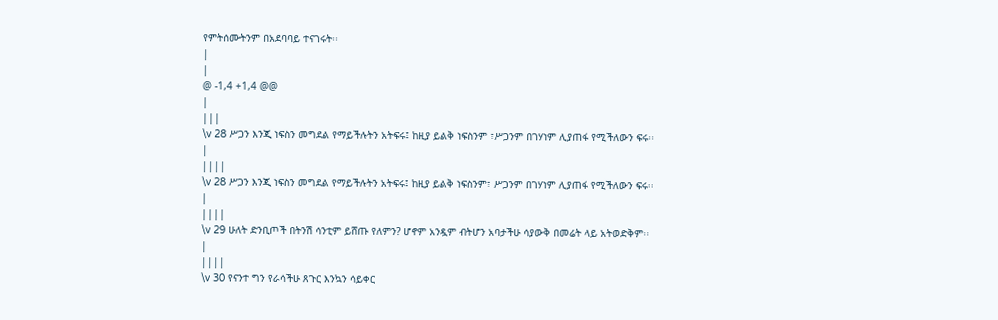የምትሰሙትንም በአደባባይ ተናገሩት፡፡
|
|
@ -1,4 +1,4 @@
|
|||
\v 28 ሥጋን እንጂ ነፍስን መግደል የማይችሉትን አትፍሩ፤ ከዚያ ይልቅ ነፍስንም ፣ሥጋንም በገሃነም ሊያጠፋ የሚችለውን ፍሩ፡፡
|
||||
\v 28 ሥጋን እንጂ ነፍስን መግደል የማይችሉትን አትፍሩ፤ ከዚያ ይልቅ ነፍስንም፣ ሥጋንም በገሃነም ሊያጠፋ የሚችለውን ፍሩ፡፡
|
||||
\v 29 ሁለት ድንቢጦች በትንሽ ሳንቲም ይሸጡ የለምን? ሆኖም አንዷም ብትሆን አባታችሁ ሳያውቅ በመሬት ላይ አትወድቅም፡፡
|
||||
\v 30 የናንተ ግን የራሳችሁ ጸጉር እንኳን ሳይቀር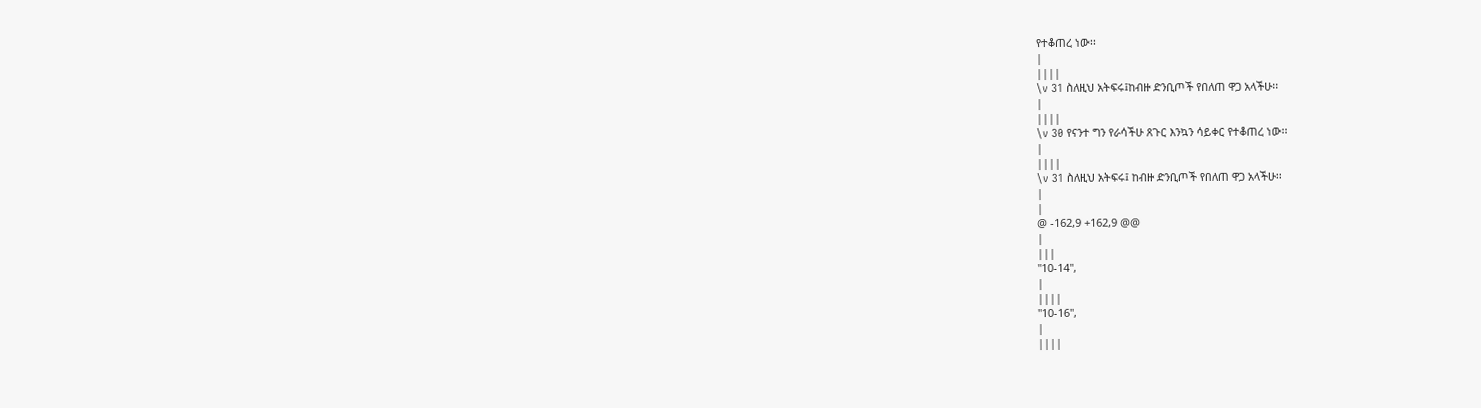የተቆጠረ ነው፡፡
|
||||
\v 31 ስለዚህ አትፍሩ፤ከብዙ ድንቢጦች የበለጠ ዋጋ አላችሁ፡፡
|
||||
\v 30 የናንተ ግን የራሳችሁ ጸጉር እንኳን ሳይቀር የተቆጠረ ነው፡፡
|
||||
\v 31 ስለዚህ አትፍሩ፤ ከብዙ ድንቢጦች የበለጠ ዋጋ አላችሁ፡፡
|
|
@ -162,9 +162,9 @@
|
|||
"10-14",
|
||||
"10-16",
|
||||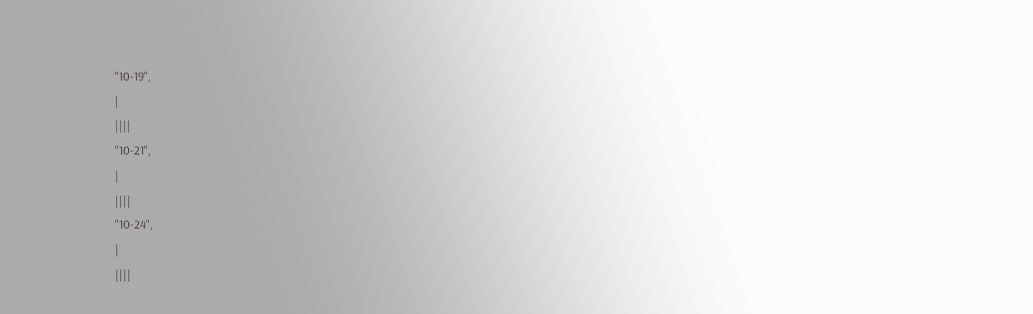"10-19",
|
||||
"10-21",
|
||||
"10-24",
|
||||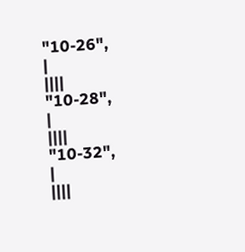"10-26",
|
||||
"10-28",
|
||||
"10-32",
|
||||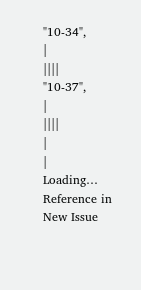"10-34",
|
||||
"10-37",
|
||||
|
|
Loading…
Reference in New Issue